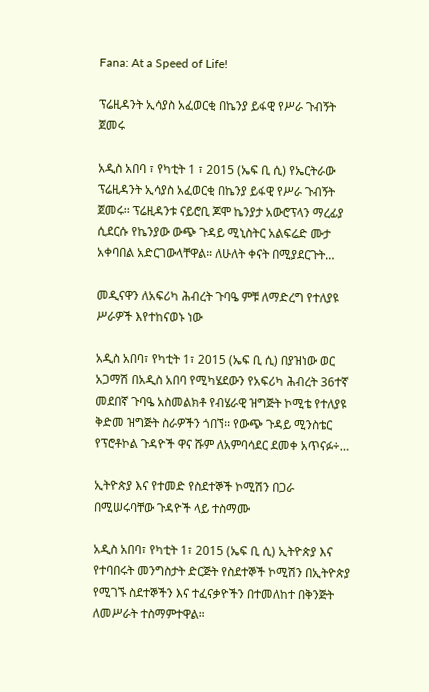Fana: At a Speed of Life!

ፕሬዚዳንት ኢሳያስ አፈወርቂ በኬንያ ይፋዊ የሥራ ጉብኝት ጀመሩ

አዲስ አበባ ፣ የካቲት 1 ፣ 2015 (ኤፍ ቢ ሲ) የኤርትራው ፕሬዚዳንት ኢሳያስ አፈወርቂ በኬንያ ይፋዊ የሥራ ጉብኝት ጀመሩ፡፡ ፕሬዚዳንቱ ናይሮቢ ጆሞ ኬንያታ አውሮፕላን ማረፊያ ሲደርሱ የኬንያው ውጭ ጉዳይ ሚኒስትር አልፍሬድ ሙታ አቀባበል አድርገውላቸዋል። ለሁለት ቀናት በሚያደርጉት…

መዲናዋን ለአፍሪካ ሕብረት ጉባዔ ምቹ ለማድረግ የተለያዩ ሥራዎች እየተከናወኑ ነው

አዲስ አበባ፣ የካቲት 1፣ 2015 (ኤፍ ቢ ሲ) በያዝነው ወር አጋማሽ በአዲስ አበባ የሚካሄደውን የአፍሪካ ሕብረት 36ተኛ መደበኛ ጉባዔ አስመልክቶ የብሄራዊ ዝግጅት ኮሚቴ የተለያዩ ቅድመ ዝግጅት ስራዎችን ጎበኘ፡፡ የውጭ ጉዳይ ሚንስቴር የፕሮቶኮል ጉዳዮች ዋና ሹም ለአምባሳደር ደመቀ አጥናፉ÷…

ኢትዮጵያ እና የተመድ የስደተኞች ኮሚሽን በጋራ በሚሠሩባቸው ጉዳዮች ላይ ተስማሙ

አዲስ አበባ፣ የካቲት 1፣ 2015 (ኤፍ ቢ ሲ) ኢትዮጵያ እና የተባበሩት መንግስታት ድርጅት የስደተኞች ኮሚሽን በኢትዮጵያ የሚገኙ ስደተኞችን እና ተፈናቃዮችን በተመለከተ በቅንጅት ለመሥራት ተስማምተዋል።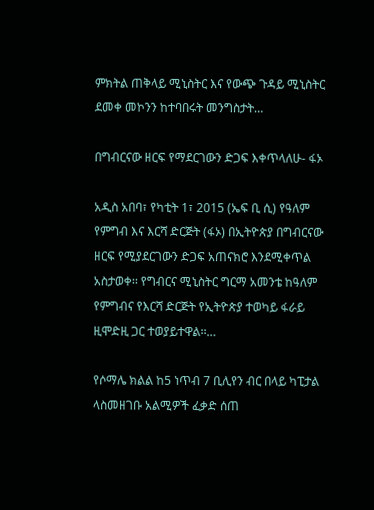ምክትል ጠቅላይ ሚኒስትር እና የውጭ ጉዳይ ሚኒስትር ደመቀ መኮንን ከተባበሩት መንግስታት…

በግብርናው ዘርፍ የማደርገውን ድጋፍ እቀጥላለሁ- ፋኦ

አዲስ አበባ፣ የካቲት 1፣ 2015 (ኤፍ ቢ ሲ) የዓለም የምግብ እና እርሻ ድርጅት (ፋኦ) በኢትዮጵያ በግብርናው ዘርፍ የሚያደርገውን ድጋፍ አጠናክሮ እንደሚቀጥል አስታወቀ፡፡ የግብርና ሚኒስትር ግርማ አመንቴ ከዓለም የምግብና የእርሻ ድርጅት የኢትዮጵያ ተወካይ ፋራይ ዚሞድዚ ጋር ተወያይተዋል፡፡…

የሶማሌ ክልል ከ5 ነጥብ 7 ቢሊየን ብር በላይ ካፒታል ላስመዘገቡ አልሚዎች ፈቃድ ሰጠ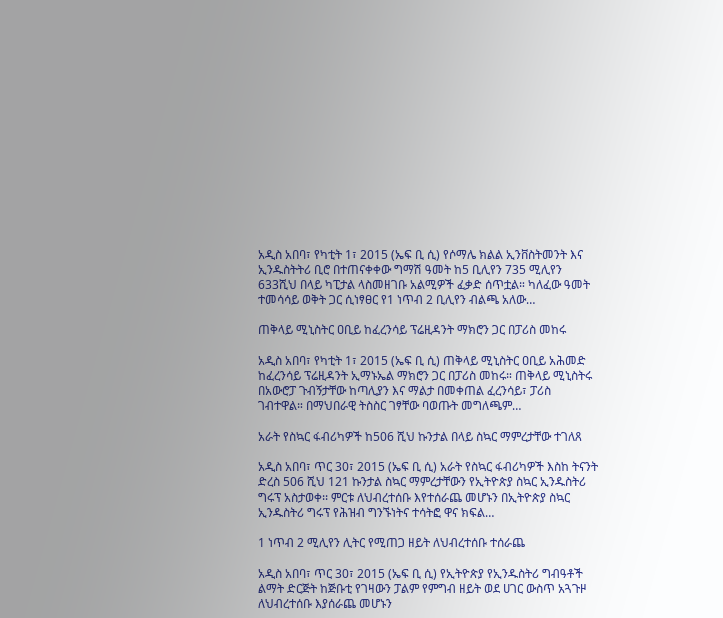አዲስ አበባ፣ የካቲት 1፣ 2015 (ኤፍ ቢ ሲ) የሶማሌ ክልል ኢንቨስትመንት እና ኢንዱስትትሪ ቢሮ በተጠናቀቀው ግማሽ ዓመት ከ5 ቢሊየን 735 ሚሊየን 633ሺህ በላይ ካፒታል ላስመዘገቡ አልሚዎች ፈቃድ ሰጥቷል። ካለፈው ዓመት ተመሳሳይ ወቅት ጋር ሲነፃፀር የ1 ነጥብ 2 ቢሊየን ብልጫ አለው…

ጠቅላይ ሚኒስትር ዐቢይ ከፈረንሳይ ፕሬዚዳንት ማክሮን ጋር በፓሪስ መከሩ

አዲስ አበባ፣ የካቲት 1፣ 2015 (ኤፍ ቢ ሲ) ጠቅላይ ሚኒስትር ዐቢይ አሕመድ ከፈረንሳይ ፕሬዚዳንት ኢማኑኤል ማክሮን ጋር በፓሪስ መከሩ። ጠቅላይ ሚኒስትሩ በአውሮፓ ጉብኝታቸው ከጣሊያን እና ማልታ በመቀጠል ፈረንሳይ፣ ፓሪስ ገብተዋል። በማህበራዊ ትስስር ገፃቸው ባወጡት መግለጫም…

አራት የስኳር ፋብሪካዎች ከ506 ሺህ ኩንታል በላይ ስኳር ማምረታቸው ተገለጸ

አዲስ አበባ፣ ጥር 30፣ 2015 (ኤፍ ቢ ሲ) አራት የስኳር ፋብሪካዎች እስከ ትናንት ድረስ 506 ሺህ 121 ኩንታል ስኳር ማምረታቸውን የኢትዮጵያ ስኳር ኢንዱስትሪ ግሩፕ አስታወቀ፡፡ ምርቱ ለህብረተሰቡ እየተሰራጨ መሆኑን በኢትዮጵያ ስኳር ኢንዱስትሪ ግሩፕ የሕዝብ ግንኙነትና ተሳትፎ ዋና ክፍል…

1 ነጥብ 2 ሚሊየን ሊትር የሚጠጋ ዘይት ለህብረተሰቡ ተሰራጨ

አዲስ አበባ፣ ጥር 30፣ 2015 (ኤፍ ቢ ሲ) የኢትዮጵያ የኢንዱስትሪ ግብዓቶች ልማት ድርጅት ከጅቡቲ የገዛውን ፓልም የምግብ ዘይት ወደ ሀገር ውስጥ አጓጉዞ ለህብረተሰቡ እያሰራጨ መሆኑን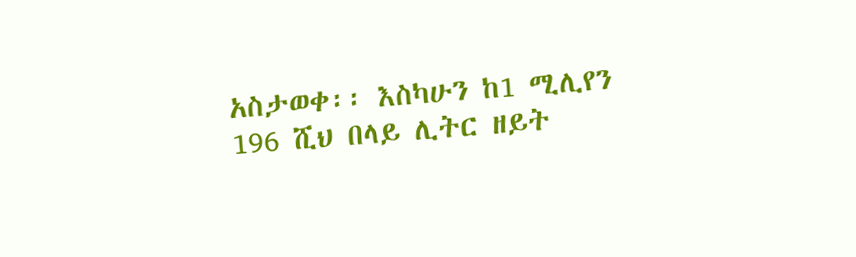አስታወቀ፡፡ እስካሁን ከ1 ሚሊየን 196 ሺህ በላይ ሊትር ዘይት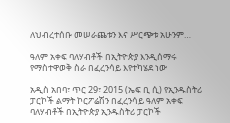ለህብረተሰቡ መሠራጨቱን እና ሥርጭቱ አሁንም…

ዓለም አቀፍ ባለሃብቶች በኢትዮጵያ እንዲሰማሩ የማስተዋወቅ ስራ በፈረንሳይ እየተካሄደ ነው

አዲስ አበባ፣ ጥር 29፣ 2015 (ኤፍ ቢ ሲ) የኢንዱስትሪ ፓርኮች ልማት ኮርፖሬሽን በፈረንሳይ ዓለም አቀፍ ባለሃብቶች በኢትዮጵያ ኢንዱስትሪ ፓርኮች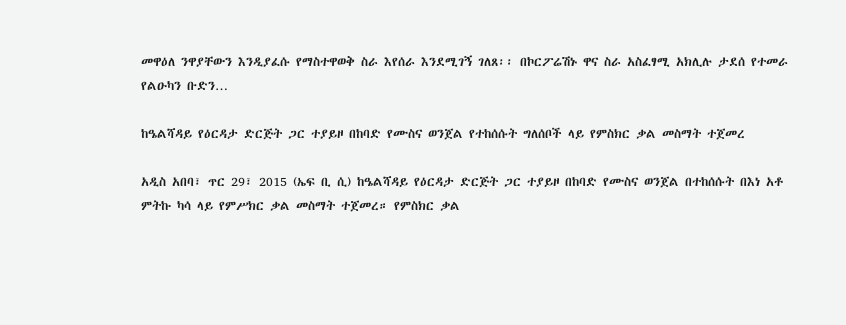መዋዕለ ንዋያቸውን እንዲያፈሱ የማስተዋወቅ ስራ እየሰራ እንደሚገኝ ገለጸ፡፡ በኮርፖሬሽኑ ዋና ስራ አስፈፃሚ አክሊሉ ታደሰ የተመራ የልዑካን ቡድን…

ከዔልሻዳይ የዕርዳታ ድርጅት ጋር ተያይዞ በከባድ የሙስና ወንጀል የተከሰሱት ግለሰቦች ላይ የምስክር ቃል መስማት ተጀመረ

አዲስ አበባ፣ ጥር 29፣ 2015 (ኤፍ ቢ ሲ) ከዔልሻዳይ የዕርዳታ ድርጅት ጋር ተያይዞ በከባድ የሙስና ወንጀል በተከሰሱት በእነ አቶ ምትኩ ካሳ ላይ የምሥክር ቃል መስማት ተጀመረ። የምስክር ቃል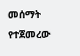መሰማት የተጀመረው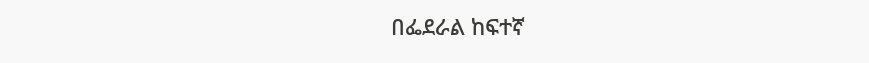በፌደራል ከፍተኛ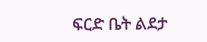ፍርድ ቤት ልደታ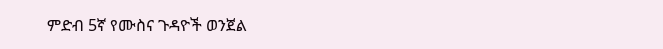ምድብ 5ኛ የሙስና ጉዳዮች ወንጀል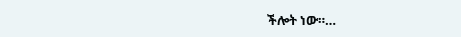ችሎት ነው።…